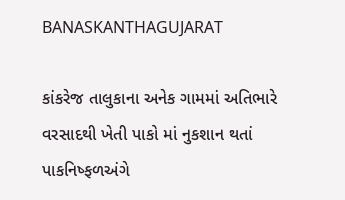BANASKANTHAGUJARAT

કાંકરેજ તાલુકાના અનેક ગામમાં અતિભારે વરસાદથી ખેતી પાકો માં નુકશાન થતાં પાકનિષ્ફળઅંગે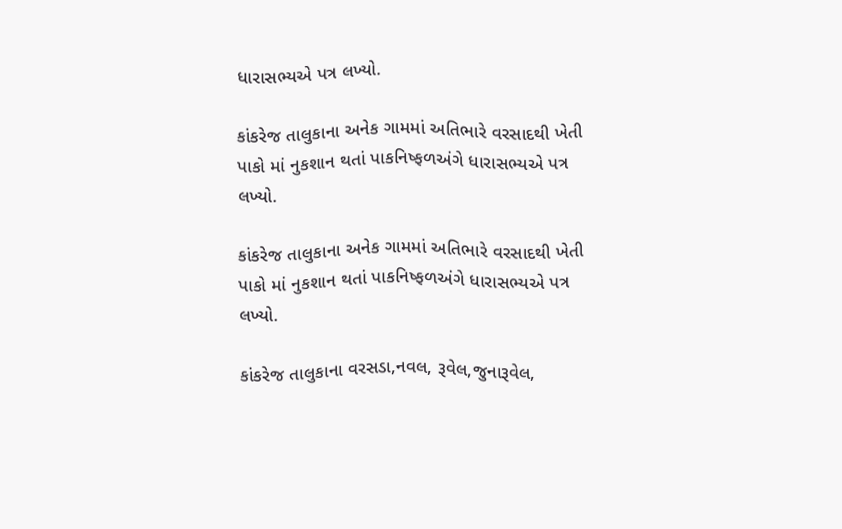ધારાસભ્યએ પત્ર લખ્યો.

કાંકરેજ તાલુકાના અનેક ગામમાં અતિભારે વરસાદથી ખેતી પાકો માં નુકશાન થતાં પાકનિષ્ફળઅંગે ધારાસભ્યએ પત્ર લખ્યો.

કાંકરેજ તાલુકાના અનેક ગામમાં અતિભારે વરસાદથી ખેતી પાકો માં નુકશાન થતાં પાકનિષ્ફળઅંગે ધારાસભ્યએ પત્ર લખ્યો.

કાંકરેજ તાલુકાના વરસડા,નવલ, રૂવેલ,જુનારૂવેલ,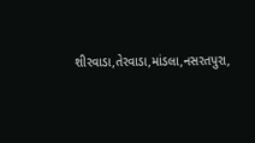શીરવાડા,તેરવાડા,માંડલા,નસરતપુરા,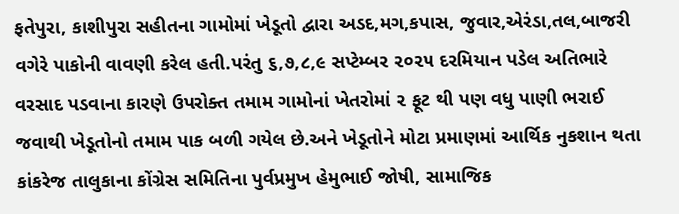ફતેપુરા, કાશીપુરા સહીતના ગામોમાં ખેડૂતો દ્વારા અડદ,મગ,કપાસ, જુવાર,એરંડા,તલ,બાજરી વગેરે પાકોની વાવણી કરેલ હતી.પરંતુ ૬,૭,૮,૯ સપ્ટેમ્બર ૨૦૨૫ દરમિયાન પડેલ અતિભારે વરસાદ પડવાના કારણે ઉપરોક્ત તમામ ગામોનાં ખેતરોમાં ૨ ફૂટ થી પણ વધુ પાણી ભરાઈ જવાથી ખેડૂતોનો તમામ પાક બળી ગયેલ છે.અને ખેડૂતોને મોટા પ્રમાણમાં આર્થિક નુકશાન થતા કાંકરેજ તાલુકાના કોંગ્રેસ સમિતિના પુર્વપ્રમુખ હેમુભાઈ જોષી, સામાજિક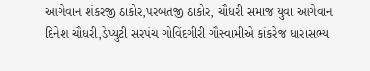આગેવાન શંકરજી ઠાકોર,પરબતજી ઠાકોર, ચૌધરી સમાજ યુવા આગેવાન દિનેશ ચૌધરી,ડેપ્યુટી સરપંચ ગોવિંદગીરી ગૌસ્વામીએ કાંકરેજ ધારાસભ્ય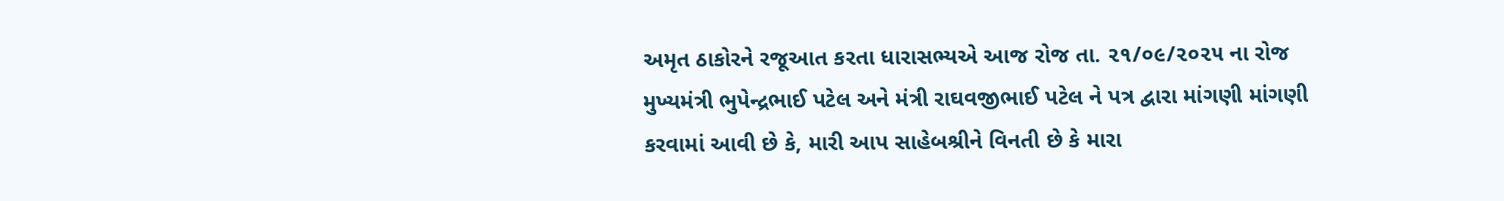અમૃત ઠાકોરને રજૂઆત કરતા ધારાસભ્યએ આજ રોજ તા. ૨૧/૦૯/૨૦૨૫ ના રોજ મુખ્યમંત્રી ભુપેન્દ્રભાઈ પટેલ અને મંત્રી રાઘવજીભાઈ પટેલ ને પત્ર દ્વારા માંગણી માંગણી કરવામાં આવી છે કે, મારી આપ સાહેબશ્રીને વિનતી છે કે મારા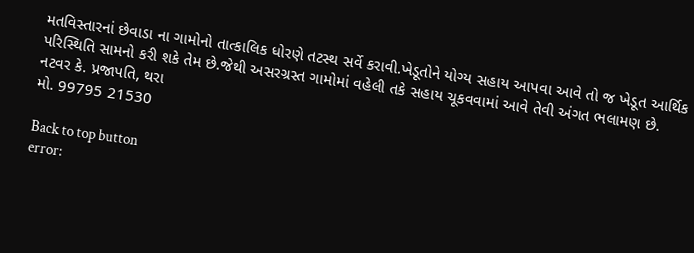મતવિસ્તારનાં છેવાડા ના ગામોનો તાત્કાલિક ધોરણે તટસ્થ સર્વે કરાવી.ખેડૂતોને યોગ્ય સહાય આપવા આવે તો જ ખેડૂત આર્થિક પરિસ્થિતિ સામનો કરી શકે તેમ છે.જેથી અસરગ્રસ્ત ગામોમાં વહેલી તકે સહાય ચૂકવવામાં આવે તેવી અંગત ભલામણ છે.
નટવર કે. પ્રજાપતિ, થરા
મો. 99795 21530

Back to top button
error: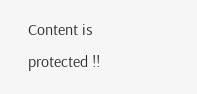Content is protected !!